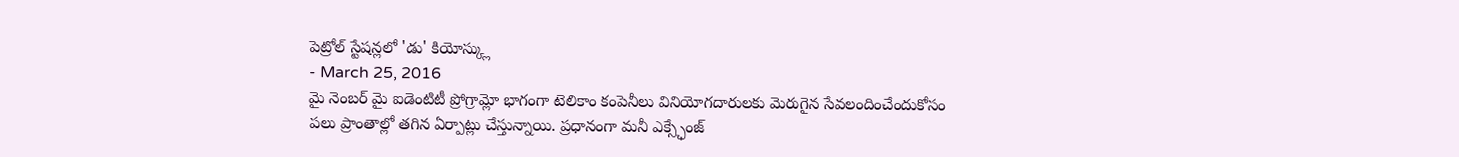పెట్రోల్ స్టేషన్లలో 'డు' కియోస్క్లు
- March 25, 2016
మై నెంబర్ మై ఐడెంటిటీ ప్రోగ్రామ్లో భాగంగా టెలికాం కంపెనీలు వినియోగదారులకు మెరుగైన సేవలందించేందుకోసం పలు ప్రాంతాల్లో తగిన ఏర్పాట్లు చేస్తున్నాయి. ప్రధానంగా మనీ ఎక్స్ఛేంజ్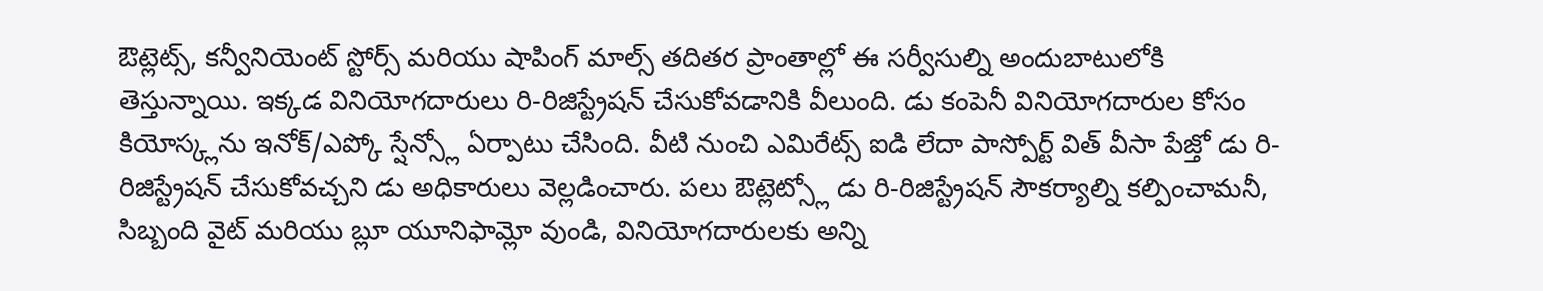ఔట్లెట్స్, కన్వీనియెంట్ స్టోర్స్ మరియు షాపింగ్ మాల్స్ తదితర ప్రాంతాల్లో ఈ సర్వీసుల్ని అందుబాటులోకి తెస్తున్నాయి. ఇక్కడ వినియోగదారులు రి-రిజిస్ట్రేషన్ చేసుకోవడానికి వీలుంది. డు కంపెనీ వినియోగదారుల కోసం కియోస్క్లను ఇనోక్/ఎప్కో స్షేన్స్లో ఏర్పాటు చేసింది. వీటి నుంచి ఎమిరేట్స్ ఐడి లేదా పాస్పోర్ట్ విత్ వీసా పేజ్తో డు రి-రిజిస్ట్రేషన్ చేసుకోవచ్చని డు అధికారులు వెల్లడించారు. పలు ఔట్లెట్స్లో డు రి-రిజిస్ట్రేషన్ సౌకర్యాల్ని కల్పించామనీ, సిబ్బంది వైట్ మరియు బ్లూ యూనిఫామ్లో వుండి, వినియోగదారులకు అన్ని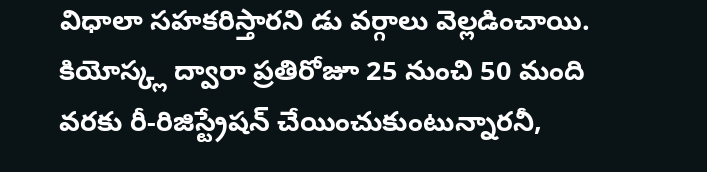విధాలా సహకరిస్తారని డు వర్గాలు వెల్లడించాయి. కియోస్క్ల ద్వారా ప్రతిరోజూ 25 నుంచి 50 మంది వరకు రీ-రిజిస్ట్రేషన్ చేయించుకుంటున్నారనీ,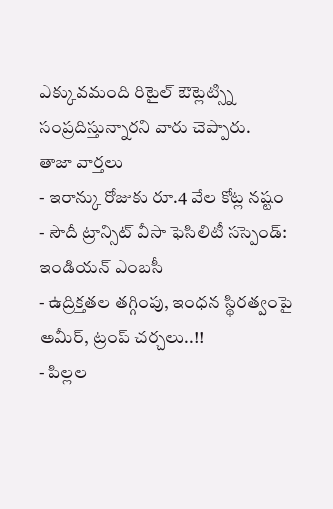ఎక్కువమంది రిటైల్ ఔట్లెట్స్ని సంప్రదిస్తున్నారని వారు చెప్పారు.
తాజా వార్తలు
- ఇరాన్కు రోజుకు రూ.4 వేల కోట్ల నష్టం
- సౌదీ ట్రాన్సిట్ వీసా ఫెసిలిటీ సస్పెండ్: ఇండియన్ ఎంబసీ
- ఉద్రిక్తతల తగ్గింపు, ఇంధన స్థిరత్వంపై అమీర్, ట్రంప్ చర్చలు..!!
- పిల్లల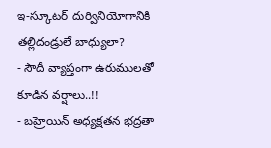ఇ-స్కూటర్ దుర్వినియోగానికి తల్లిదండ్రులే బాధ్యులా?
- సౌదీ వ్యాప్తంగా ఉరుములతో కూడిన వర్షాలు..!!
- బహ్రెయిన్ అధ్యక్షతన భద్రతా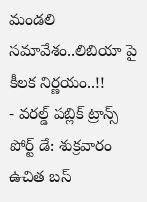మండలి సమావేశం..లిబియా పై కీలక నిర్ణయం..!!
- వరల్డ్ పబ్లిక్ ట్రాన్స్ పోర్ట్ డే: శుక్రవారం ఉచిత బస్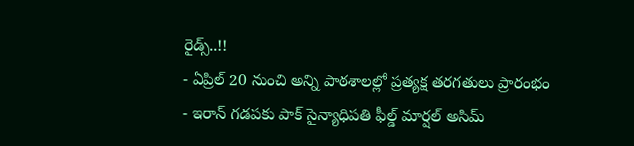రైడ్స్..!!
- ఏప్రిల్ 20 నుంచి అన్ని పాఠశాలల్లో ప్రత్యక్ష తరగతులు ప్రారంభం
- ఇరాన్ గడపకు పాక్ సైన్యాధిపతి ఫీల్డ్ మార్షల్ అసిమ్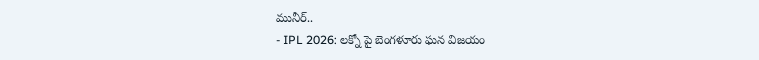మునీర్..
- IPL 2026: లక్నో పై బెంగళూరు ఘన విజయం